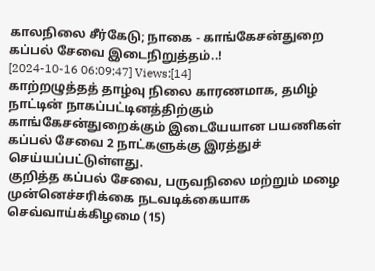காலநிலை சீர்கேடு; நாகை - காங்கேசன்துறை கப்பல் சேவை இடைநிறுத்தம்..!
[2024-10-16 06:09:47] Views:[14]
காற்றழுத்தத் தாழ்வு நிலை காரணமாக, தமிழ் நாட்டின் நாகப்பட்டினத்திற்கும் காங்கேசன்துறைக்கும் இடையேயான பயணிகள் கப்பல் சேவை 2 நாட்களுக்கு இரத்துச் செய்யப்பட்டுள்ளது.
குறித்த கப்பல் சேவை, பருவநிலை மற்றும் மழை முன்னெச்சரிக்கை நடவடிக்கையாக செவ்வாய்க்கிழமை (15)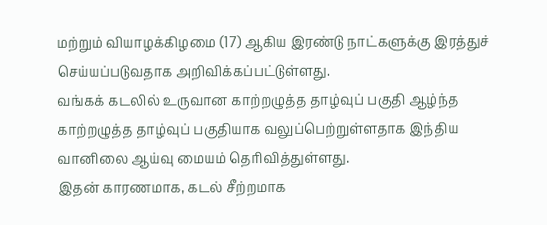மற்றும் வியாழக்கிழமை (17) ஆகிய இரண்டு நாட்களுக்கு இரத்துச் செய்யப்படுவதாக அறிவிக்கப்பட்டுள்ளது.
வங்கக் கடலில் உருவான காற்றழுத்த தாழ்வுப் பகுதி ஆழ்ந்த காற்றழுத்த தாழ்வுப் பகுதியாக வலுப்பெற்றுள்ளதாக இந்திய வானிலை ஆய்வு மையம் தெரிவித்துள்ளது.
இதன் காரணமாக, கடல் சீற்றமாக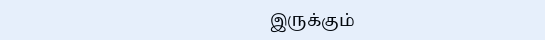இருக்கும்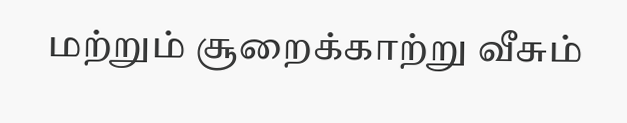மற்றும் சூறைக்காற்று வீசும்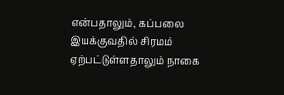என்பதாலும், கப்பலை இயக்குவதில் சிரமம் ஏற்பட்டுள்ளதாலும் நாகை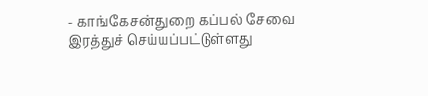- காங்கேசன்துறை கப்பல் சேவை இரத்துச் செய்யப்பட்டுள்ளது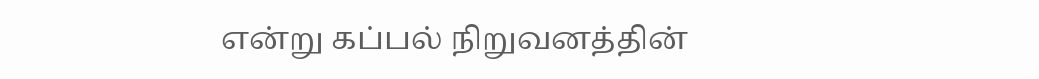என்று கப்பல் நிறுவனத்தின்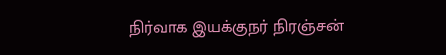நிர்வாக இயக்குநர் நிரஞ்சன்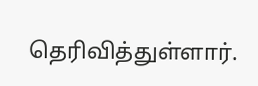தெரிவித்துள்ளார்.